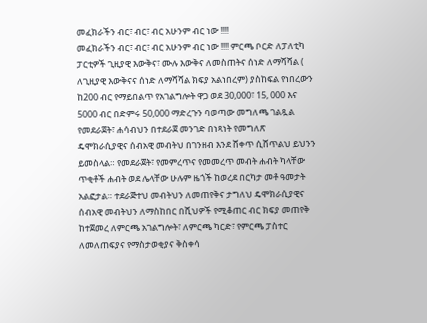መፈክራችን ብር፣ ብር፣ ብር አሁንም ብር ነው !!!!
መፈክራችን ብር፣ ብር፣ ብር አሁንም ብር ነው !!!! ምርጫ ቦርድ ለፓለቲካ ፓርቲዎች ጊዚያዊ እውቅና፣ ሙሉ እውቅና ለመስጠትና ሰነድ ለማሻሻል ( ለጊዚያዊ እውቅናና ሰነድ ለማሻሻል ክፍያ አልነበረም) ያስከፍል የነበረውን ከ200 ብር የማይበልጥ የአገልግሎት ዋጋ ወደ 30,000፣ 15, 000 እና 5000 ብር በድምሩ 50,000 ማድረጉን ባወጣው መግለጫ ገልጿል የመደራጀት፣ ሐሳብህን በተደራጀ መንገድ በነጻነት የመግለጽ ዴሞክራሲያዊና ሰብአዊ መብትህ በገንዘብ እንደ ሸቀጥ ሲሸጥልህ ይህንን ይመስላል። የመደራጀት፣ የመምረጥና የመመረጥ መብት ሐብት ካላቸው ጥቂቶች ሐብት ወደ ሌላቸው ሁሉም ዜጎች ከወረደ በርካታ መቶ ዓመታት አልፎታል። ተደራጅተህ መብትህን ለመጠየቅና ታግለህ ዴሞክራሲያዊና ሰብአዊ መብትህን ለማስከበር በሺህዎች የሚቆጠር ብር ክፍያ መጠየቅ ከተጀመረ ለምርጫ አገልግሎት፣ ለምርጫ ካርድ፣ የምርጫ ፓስተር ለመለጠፍያና የማስታወቂያና ቅስቀሳ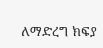ለማድረግ ክፍያ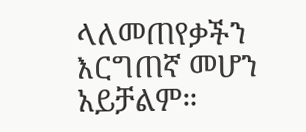ላለመጠየቃችን እርግጠኛ መሆን አይቻልም።